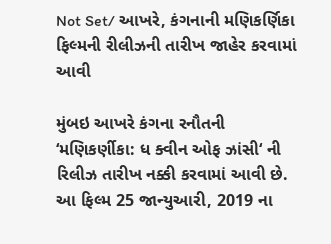Not Set/ આખરે, કંગનાની મણિકર્ણિકા ફિલ્મની રીલીઝની તારીખ જાહેર કરવામાં આવી

મુંબઇ આખરે કંગના રનૌતની ‘મણિકર્ણીકા: ધ ક્વીન ઓફ ઝાંસી‘ ની રિલીઝ તારીખ નક્કી કરવામાં આવી છે. આ ફિલ્મ 25 જાન્યુઆરી, 2019 ના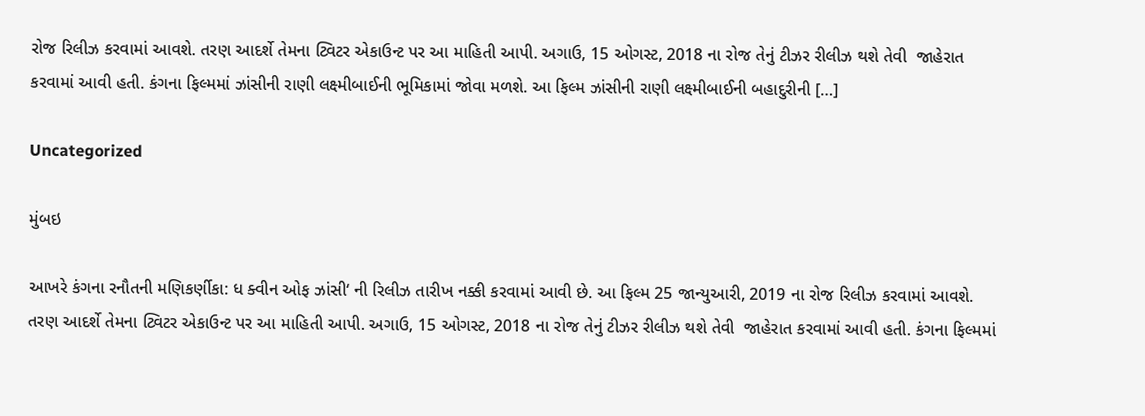રોજ રિલીઝ કરવામાં આવશે. તરણ આદર્શે તેમના ટ્વિટર એકાઉન્ટ પર આ માહિતી આપી. અગાઉ, 15 ઓગસ્ટ, 2018 ના રોજ તેનું ટીઝર રીલીઝ થશે તેવી  જાહેરાત કરવામાં આવી હતી. કંગના ફિલ્મમાં ઝાંસીની રાણી લક્ષ્મીબાઈની ભૂમિકામાં જોવા મળશે. આ ફિલ્મ ઝાંસીની રાણી લક્ષ્મીબાઈની બહાદુરીની […]

Uncategorized

મુંબઇ

આખરે કંગના રનૌતની મણિકર્ણીકા: ધ ક્વીન ઓફ ઝાંસી‘ ની રિલીઝ તારીખ નક્કી કરવામાં આવી છે. આ ફિલ્મ 25 જાન્યુઆરી, 2019 ના રોજ રિલીઝ કરવામાં આવશે. તરણ આદર્શે તેમના ટ્વિટર એકાઉન્ટ પર આ માહિતી આપી. અગાઉ, 15 ઓગસ્ટ, 2018 ના રોજ તેનું ટીઝર રીલીઝ થશે તેવી  જાહેરાત કરવામાં આવી હતી. કંગના ફિલ્મમાં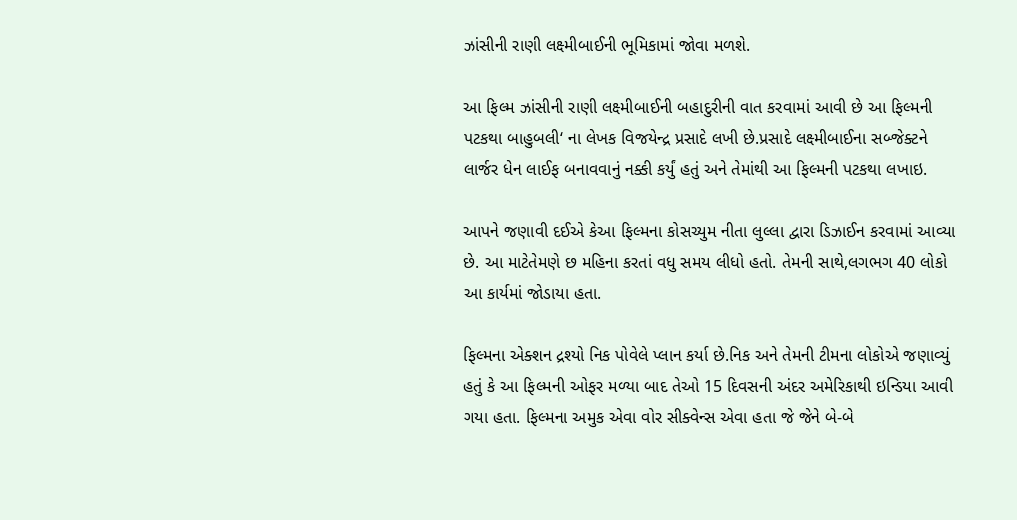ઝાંસીની રાણી લક્ષ્મીબાઈની ભૂમિકામાં જોવા મળશે.

આ ફિલ્મ ઝાંસીની રાણી લક્ષ્મીબાઈની બહાદુરીની વાત કરવામાં આવી છે આ ફિલ્મની પટકથા બાહુબલી‘ ના લેખક વિજયેન્દ્ર પ્રસાદે લખી છે.પ્રસાદે લક્ષ્મીબાઈના સબ્જેક્ટને લાર્જર ધેન લાઈફ બનાવવાનું નક્કી કર્યું હતું અને તેમાંથી આ ફિલ્મની પટકથા લખાઇ.

આપને જણાવી દઈએ કેઆ ફિલ્મના કોસચ્યુમ નીતા લુલ્લા દ્વારા ડિઝાઈન કરવામાં આવ્યા છે. આ માટેતેમણે છ મહિના કરતાં વધુ સમય લીધો હતો. તેમની સાથે,લગભગ 40 લોકો આ કાર્યમાં જોડાયા હતા.

ફિલ્મના એક્શન દ્રશ્યો નિક પોવેલે પ્લાન કર્યા છે.નિક અને તેમની ટીમના લોકોએ જણાવ્યું હતું કે આ ફિલ્મની ઓફર મળ્યા બાદ તેઓ 15 દિવસની અંદર અમેરિકાથી ઇન્ડિયા આવી ગયા હતા. ફિલ્મના અમુક એવા વોર સીક્વેન્સ એવા હતા જે જેને બે-બે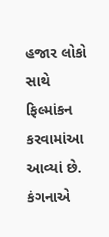હજાર લોકો સાથે ફિલ્માંકન કરવામાંઆ આવ્યાં છે. કંગનાએ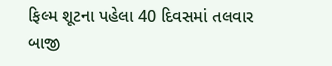ફિલ્મ શૂટના પહેલા 40 દિવસમાં તલવાર બાજી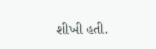શીખી હતી.